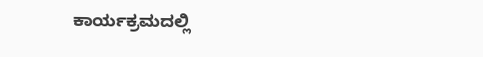ಕಾರ್ಯಕ್ರಮದಲ್ಲಿ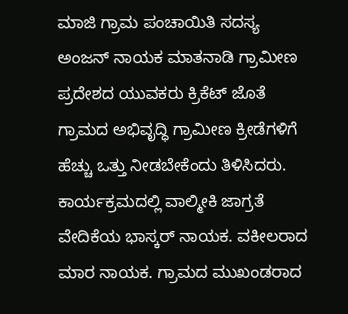ಮಾಜಿ ಗ್ರಾಮ ಪಂಚಾಯಿತಿ ಸದಸ್ಯ ಅಂಜನ್ ನಾಯಕ ಮಾತನಾಡಿ ಗ್ರಾಮೀಣ ಪ್ರದೇಶದ ಯುವಕರು ಕ್ರಿಕೆಟ್ ಜೊತೆ ಗ್ರಾಮದ ಅಭಿವೃದ್ಧಿ ಗ್ರಾಮೀಣ ಕ್ರೀಡೆಗಳಿಗೆ ಹೆಚ್ಚು ಒತ್ತು ನೀಡಬೇಕೆಂದು ತಿಳಿಸಿದರು.
ಕಾರ್ಯಕ್ರಮದಲ್ಲಿ ವಾಲ್ಮೀಕಿ ಜಾಗ್ರತೆ ವೇದಿಕೆಯ ಭಾಸ್ಕರ್ ನಾಯಕ. ವಕೀಲರಾದ ಮಾರ ನಾಯಕ. ಗ್ರಾಮದ ಮುಖಂಡರಾದ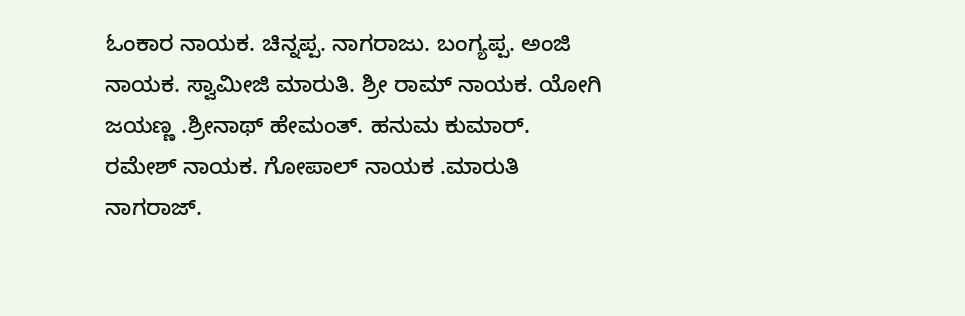ಓಂಕಾರ ನಾಯಕ. ಚಿನ್ನಪ್ಪ. ನಾಗರಾಜು. ಬಂಗ್ಯಪ್ಪ. ಅಂಜಿ ನಾಯಕ. ಸ್ವಾಮೀಜಿ ಮಾರುತಿ. ಶ್ರೀ ರಾಮ್ ನಾಯಕ. ಯೋಗಿ ಜಯಣ್ಣ .ಶ್ರೀನಾಥ್ ಹೇಮಂತ್. ಹನುಮ ಕುಮಾರ್. ರಮೇಶ್ ನಾಯಕ. ಗೋಪಾಲ್ ನಾಯಕ .ಮಾರುತಿ ನಾಗರಾಜ್.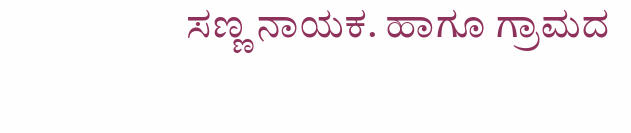ಸಣ್ಣ ನಾಯಕ. ಹಾಗೂ ಗ್ರಾಮದ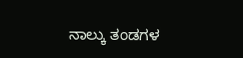ನಾಲ್ಕು ತಂಡಗಳ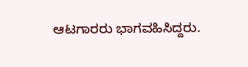ಆಟಗಾರರು ಭಾಗವಹಿಸಿದ್ದರು.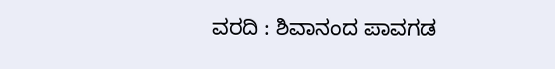ವರದಿ : ಶಿವಾನಂದ ಪಾವಗಡ